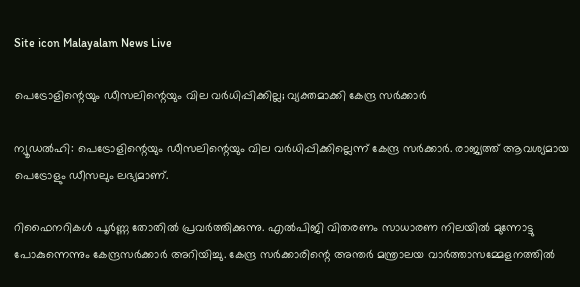Site icon Malayalam News Live

പെട്രോളിന്റെയും ഡീസലിന്റെയും വില വര്‍ധിപ്പിക്കില്ല; വ്യക്തമാക്കി കേന്ദ്ര സര്‍ക്കാര്‍

ന്യൂഡൽഹി: പെട്രോളിന്റെയും ഡീസലിന്റെയും വില വര്‍ധിപ്പിക്കില്ലെന്ന് കേന്ദ്ര സര്‍ക്കാര്‍. രാജ്യത്ത് ആവശ്യമായ പെട്രോളും ഡീസലും ലഭ്യമാണ്.

റിഫൈനറികള്‍ പൂര്‍ണ്ണ തോതില്‍ പ്രവര്‍ത്തിക്കുന്നു. എല്‍പിജി വിതരണം സാധാരണ നിലയില്‍ മുന്നോട്ടു പോകുന്നെന്നും കേന്ദ്രസര്‍ക്കാര്‍ അറിയിച്ചു. കേന്ദ്ര സര്‍ക്കാരിന്റെ അന്തര്‍ മന്ത്രാലയ വാര്‍ത്താസമ്മേളനത്തില്‍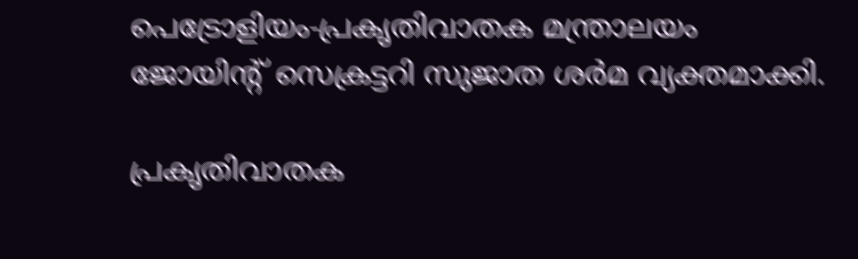പെട്രോളിയം-പ്രകൃതിവാതക മന്ത്രാലയം ജോയിന്റ് സെക്രട്ടറി സുജാത ശര്‍മ വ്യക്തമാക്കി.

പ്രകൃതിവാതക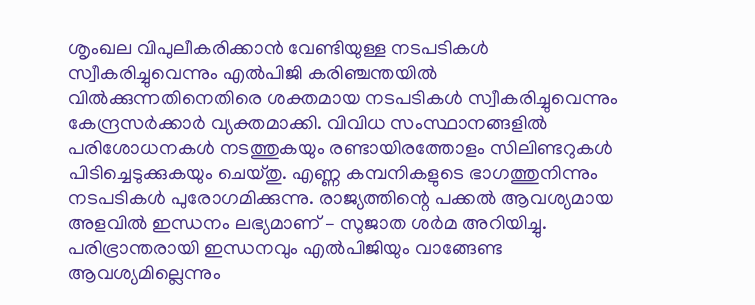ശൃംഖല വിപുലീകരിക്കാന്‍ വേണ്ടിയുള്ള നടപടികള്‍ സ്വീകരിച്ചുവെന്നും എല്‍പിജി കരിഞ്ചന്തയില്‍ വില്‍ക്കുന്നതിനെതിരെ ശക്തമായ നടപടികള്‍ സ്വീകരിച്ചുവെന്നും കേന്ദ്രസര്‍ക്കാര്‍ വ്യക്തമാക്കി. വിവിധ സംസ്ഥാനങ്ങളില്‍ പരിശോധനകള്‍ നടത്തുകയും രണ്ടായിരത്തോളം സിലിണ്ടറുകള്‍ പിടിച്ചെടുക്കുകയും ചെയ്തു. എണ്ണ കമ്പനികളുടെ ഭാഗത്തുനിന്നും നടപടികള്‍ പുരോഗമിക്കുന്നു. രാജ്യത്തിന്റെ പക്കല്‍ ആവശ്യമായ അളവില്‍ ഇന്ധനം ലഭ്യമാണ് – സുജാത ശര്‍മ അറിയിച്ചു. പരിഭ്രാന്തരായി ഇന്ധനവും എല്‍പിജിയും വാങ്ങേണ്ട ആവശ്യമില്ലെന്നും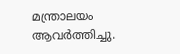മന്ത്രാലയം ആവര്‍ത്തിച്ചു.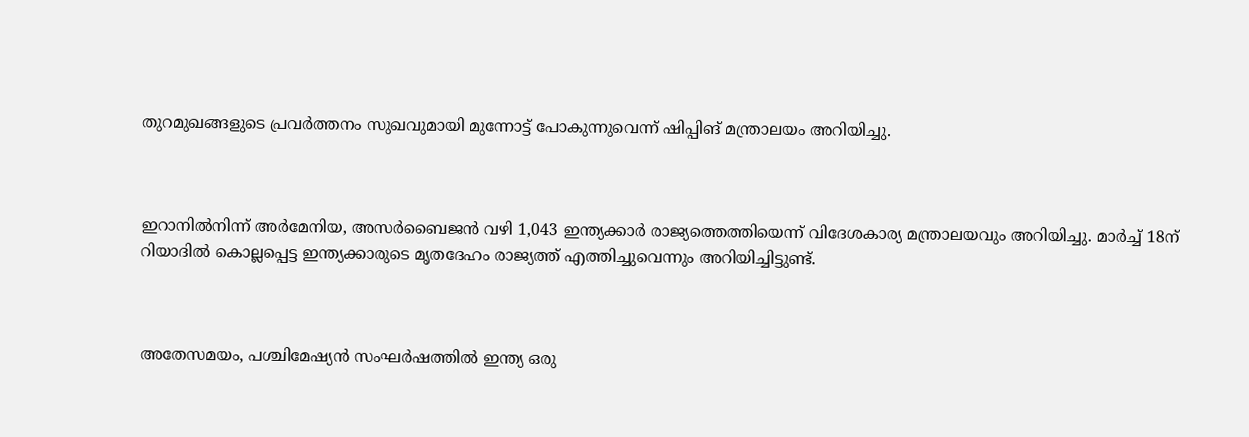തുറമുഖങ്ങളുടെ പ്രവര്‍ത്തനം സുഖവുമായി മുന്നോട്ട് പോകുന്നുവെന്ന് ഷിപ്പിങ് മന്ത്രാലയം അറിയിച്ചു.



ഇറാനില്‍നിന്ന് അര്‍മേനിയ, അസര്‍ബൈജന്‍ വഴി 1,043 ഇന്ത്യക്കാര്‍ രാജ്യത്തെത്തിയെന്ന് വിദേശകാര്യ മന്ത്രാലയവും അറിയിച്ചു. മാര്‍ച്ച്‌ 18ന് റിയാദില്‍ കൊല്ലപ്പെട്ട ഇന്ത്യക്കാരുടെ മൃതദേഹം രാജ്യത്ത് എത്തിച്ചുവെന്നും അറിയിച്ചിട്ടുണ്ട്.



അതേസമയം, പശ്ചിമേഷ്യന്‍ സംഘര്‍ഷത്തില്‍ ഇന്ത്യ ഒരു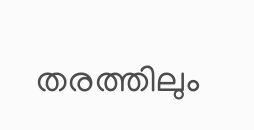തരത്തിലും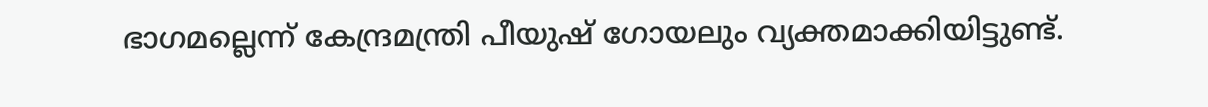ഭാഗമല്ലെന്ന് കേന്ദ്രമന്ത്രി പീയുഷ് ഗോയലും വ്യക്തമാക്കിയിട്ടുണ്ട്.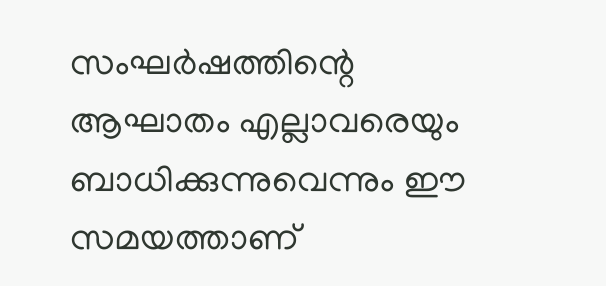സംഘര്‍ഷത്തിന്റെ ആഘാതം എല്ലാവരെയും ബാധിക്കുന്നുവെന്നും ഈ സമയത്താണ്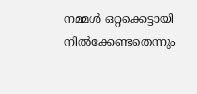നമ്മള്‍ ഒറ്റക്കെട്ടായി നില്‍ക്കേണ്ടതെന്നും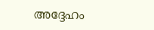അദ്ദേഹം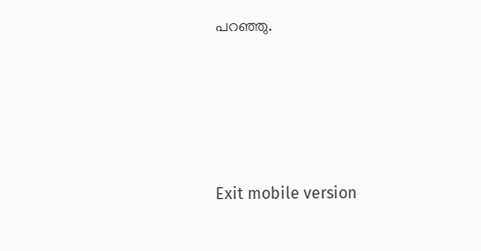പറഞ്ഞു.





Exit mobile version